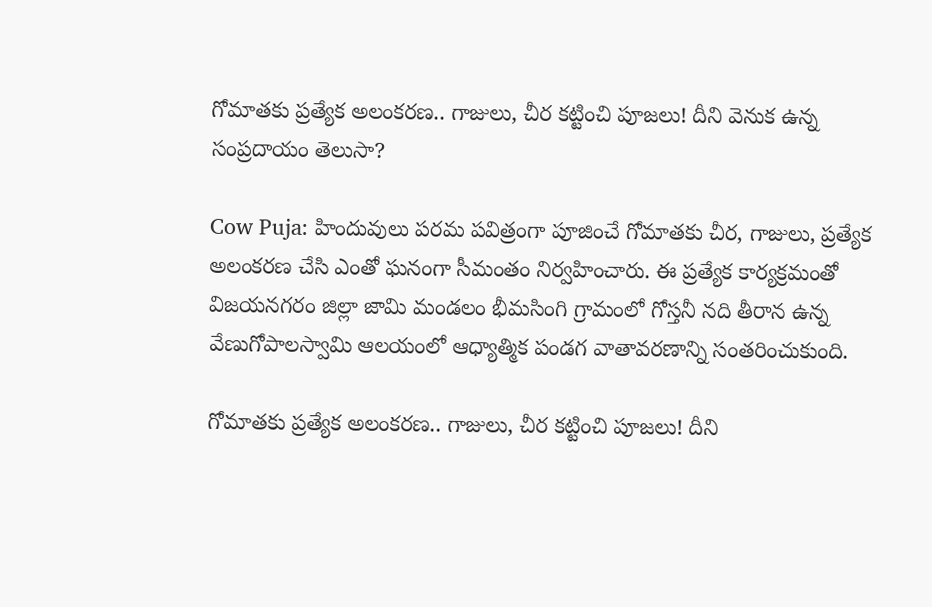గోమాతకు ప్రత్యేక అలంకరణ.. గాజులు, చీర కట్టించి పూజలు! దీని వెనుక ఉన్న సంప్రదాయం తెలుసా?

Cow Puja: హిందువులు పరమ పవిత్రంగా పూజించే గోమాతకు చీర, గాజులు, ప్రత్యేక అలంకరణ చేసి ఎంతో ఘనంగా సీమంతం నిర్వహించారు. ఈ ప్రత్యేక కార్యక్రమంతో విజయనగరం జిల్లా జామి మండలం భీమసింగి గ్రామంలో గోస్తనీ నది తీరాన ఉన్న వేణుగోపాలస్వామి ఆలయంలో ఆధ్యాత్మిక పండగ వాతావరణాన్ని సంతరించుకుంది.

గోమాతకు ప్రత్యేక అలంకరణ.. గాజులు, చీర కట్టించి పూజలు! దీని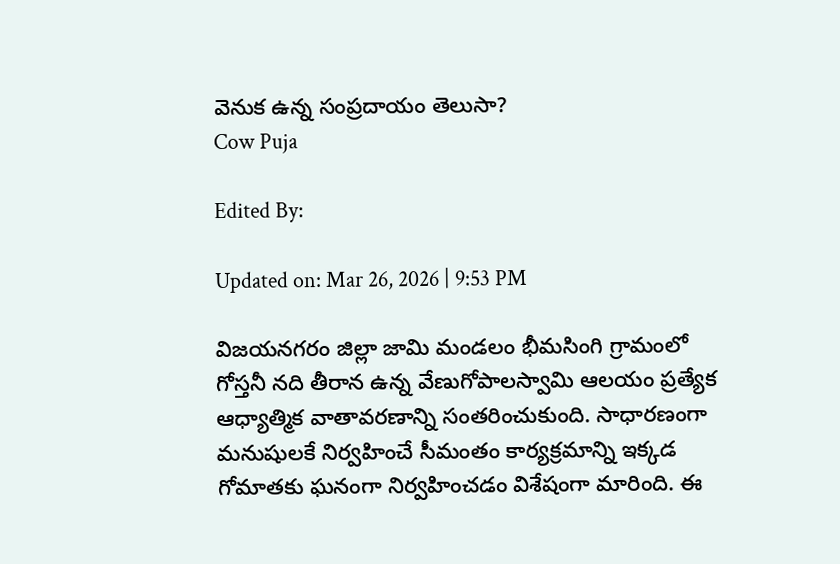వెనుక ఉన్న సంప్రదాయం తెలుసా?
Cow Puja

Edited By:

Updated on: Mar 26, 2026 | 9:53 PM

విజయనగరం జిల్లా జామి మండలం భీమసింగి గ్రామంలో గోస్తనీ నది తీరాన ఉన్న వేణుగోపాలస్వామి ఆలయం ప్రత్యేక ఆధ్యాత్మిక వాతావరణాన్ని సంతరించుకుంది. సాధారణంగా మనుషులకే నిర్వహించే సీమంతం కార్యక్రమాన్ని ఇక్కడ గోమాతకు ఘనంగా నిర్వహించడం విశేషంగా మారింది. ఈ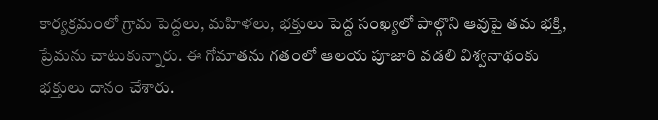కార్యక్రమంలో గ్రామ పెద్దలు, మహిళలు, భక్తులు పెద్ద సంఖ్యలో పాల్గొని ఆవుపై తమ భక్తి, ప్రేమను చాటుకున్నారు. ఈ గోమాతను గతంలో ఆలయ పూజారి వడలి విశ్వనాథంకు భక్తులు దానం చేశారు.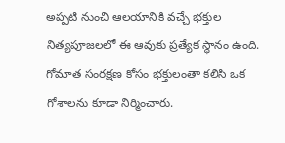అప్పటి నుంచి ఆలయానికి వచ్చే భక్తుల నిత్యపూజలలో ఈ ఆవుకు ప్రత్యేక స్థానం ఉంది. గోమాత సంరక్షణ కోసం భక్తులంతా కలిసి ఒక గోశాలను కూడా నిర్మించారు.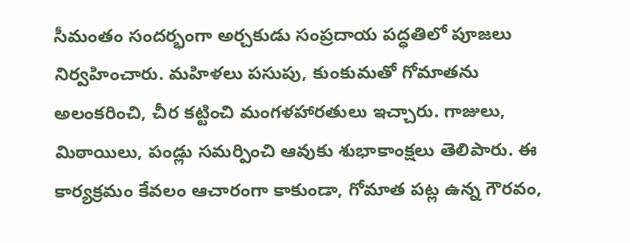సీమంతం సందర్భంగా అర్చకుడు సంప్రదాయ పద్ధతిలో పూజలు నిర్వహించారు. మహిళలు పసుపు, కుంకుమతో గోమాతను అలంకరించి, చీర కట్టించి మంగళహారతులు ఇచ్చారు. గాజులు, మిఠాయిలు, పండ్లు సమర్పించి ఆవుకు శుభాకాంక్షలు తెలిపారు. ఈ కార్యక్రమం కేవలం ఆచారంగా కాకుండా, గోమాత పట్ల ఉన్న గౌరవం,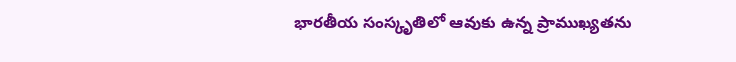భారతీయ సంస్కృతిలో ఆవుకు ఉన్న ప్రాముఖ్యతను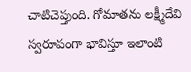చాటిచెప్తుంది. గోమాతను లక్ష్మీదేవి స్వరూపంగా భావిస్తూ ఇలాంటి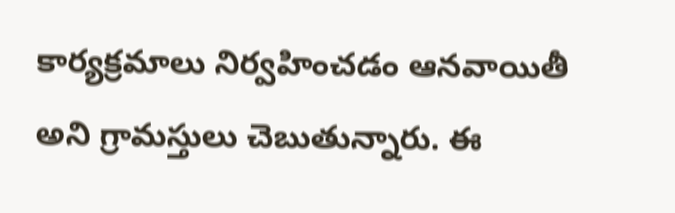కార్యక్రమాలు నిర్వహించడం ఆనవాయితీ అని గ్రామస్తులు చెబుతున్నారు. ఈ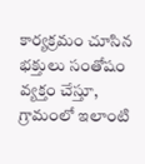కార్యక్రమం చూసిన భక్తులు సంతోషం వ్యక్తం చేస్తూ, గ్రామంలో ఇలాంటి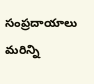సంప్రదాయాలు మరిన్ని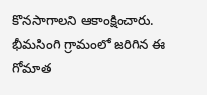కొనసాగాలని ఆకాంక్షించారు. భీమసింగి గ్రామంలో జరిగిన ఈ గోమాత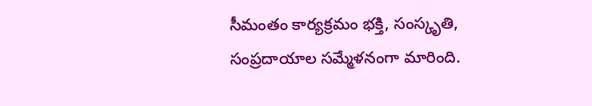సీమంతం కార్యక్రమం భక్తి, సంస్కృతి, సంప్రదాయాల సమ్మేళనంగా మారింది.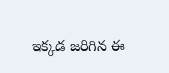ఇక్కడ జరిగిన ఈ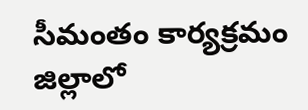సీమంతం కార్యక్రమం జిల్లాలో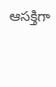ఆసక్తిగా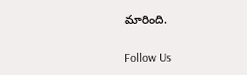మారింది.

Follow Us